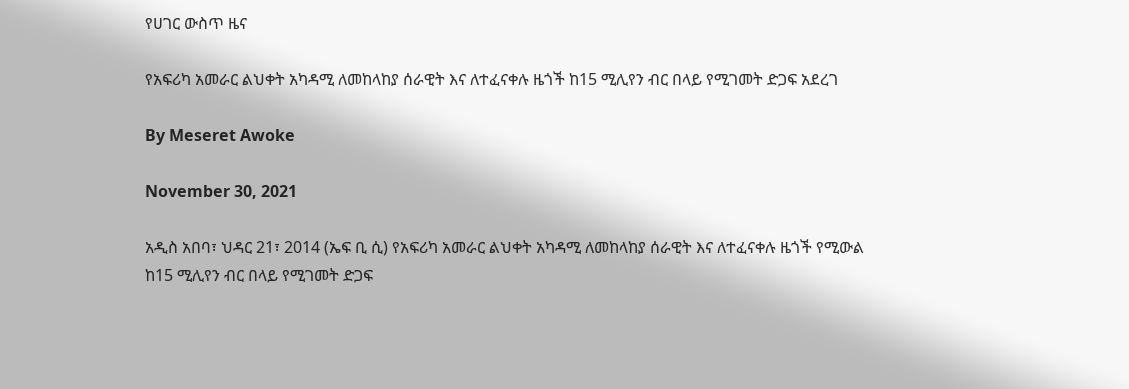የሀገር ውስጥ ዜና

የአፍሪካ አመራር ልህቀት አካዳሚ ለመከላከያ ሰራዊት እና ለተፈናቀሉ ዜጎች ከ15 ሚሊየን ብር በላይ የሚገመት ድጋፍ አደረገ

By Meseret Awoke

November 30, 2021

አዲስ አበባ፣ ህዳር 21፣ 2014 (ኤፍ ቢ ሲ) የአፍሪካ አመራር ልህቀት አካዳሚ ለመከላከያ ሰራዊት እና ለተፈናቀሉ ዜጎች የሚውል ከ15 ሚሊየን ብር በላይ የሚገመት ድጋፍ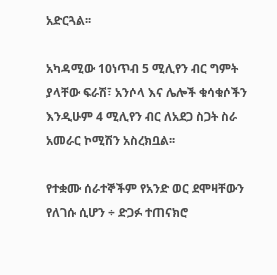አድርጓል፡፡

አካዳሚው 10ነጥብ 5 ሚሊየን ብር ግምት ያላቸው ፍራሽ፣ አንሶላ እና ሌሎች ቁሳቁሶችን እንዲሁም 4 ሚሊየን ብር ለአደጋ ስጋት ስራ አመራር ኮሚሽን አስረክቧል፡፡

የተቋሙ ሰራተኞችም የአንድ ወር ደሞዛቸውን የለገሱ ሲሆን ÷ ድጋፉ ተጠናክሮ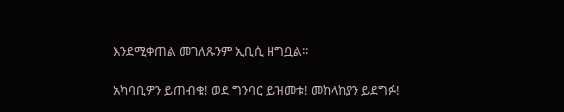እንደሚቀጠል መገለጹንም ኢቢሲ ዘግቧል፡፡

አካባቢዎን ይጠብቁ! ወደ ግንባር ይዝመቱ! መከላከያን ይደግፉ!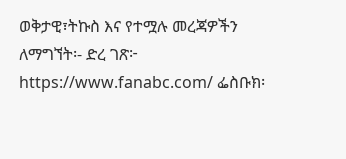ወቅታዊ፣ትኩስ እና የተሟሉ መረጃዎችን ለማግኘት፡- ድረ ገጽ፦ https://www.fanabc.com/ ፌስቡክ፡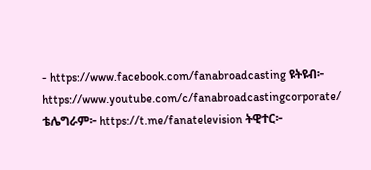- https://www.facebook.com/fanabroadcasting ዩትዩብ፦ https://www.youtube.com/c/fanabroadcastingcorporate/ ቴሌግራም፦ https://t.me/fanatelevision ትዊተር፦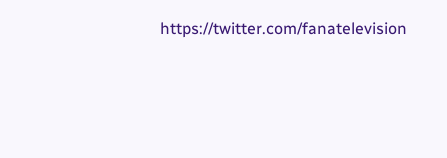https://twitter.com/fanatelevision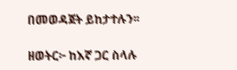በመወዳጀት ይከታተሉን፡፡

ዘወትር፦ ከእኛ ጋር ስላሉ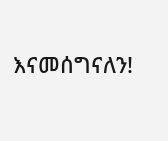እናመሰግናለን!